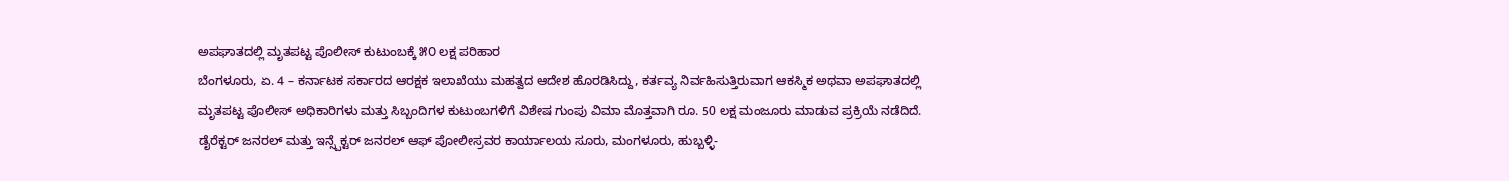ಅಪಘಾತದಲ್ಲಿ ಮೃತಪಟ್ಟ ಪೊಲೀಸ್ ಕುಟುಂಬಕ್ಕೆ ೫೦ ಲಕ್ಷ ಪರಿಹಾರ
ಬೆಂಗಳೂರು, ಏ. 4 – ಕರ್ನಾಟಕ ಸರ್ಕಾರದ ಆರಕ್ಷಕ ಇಲಾಖೆಯು ಮಹತ್ವದ ಆದೇಶ ಹೊರಡಿಸಿದ್ದು, ಕರ್ತವ್ಯ ನಿರ್ವಹಿಸುತ್ತಿರುವಾಗ ಆಕಸ್ಮಿಕ ಅಥವಾ ಅಪಘಾತದಲ್ಲಿ ಮೃತಪಟ್ಟ ಪೊಲೀಸ್ ಅಧಿಕಾರಿಗಳು ಮತ್ತು ಸಿಬ್ಬಂದಿಗಳ ಕುಟುಂಬಗಳಿಗೆ ವಿಶೇಷ ಗುಂಪು ವಿಮಾ ಮೊತ್ತವಾಗಿ ರೂ. 50 ಲಕ್ಷ ಮಂಜೂರು ಮಾಡುವ ಪ್ರಕ್ರಿಯೆ ನಡೆದಿದೆ.
ಡೈರೆಕ್ಟರ್ ಜನರಲ್ ಮತ್ತು ಇನ್ಸ್ಪೆಕ್ಟರ್ ಜನರಲ್ ಆಫ್ ಪೋಲೀಸ್ರವರ ಕಾರ್ಯಾಲಯ ಸೂರು, ಮಂಗಳೂರು, ಹುಬ್ಬಳ್ಳಿ-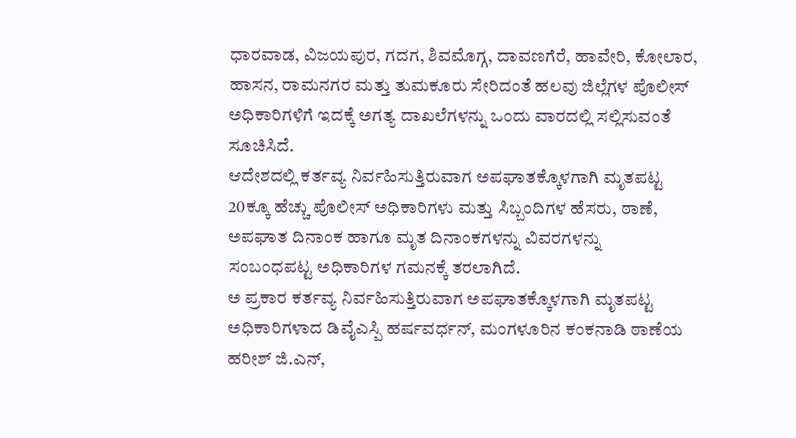ಧಾರವಾಡ, ವಿಜಯಪುರ, ಗದಗ, ಶಿವಮೊಗ್ಗ, ದಾವಣಗೆರೆ, ಹಾವೇರಿ, ಕೋಲಾರ, ಹಾಸನ, ರಾಮನಗರ ಮತ್ತು ತುಮಕೂರು ಸೇರಿದಂತೆ ಹಲವು ಜಿಲ್ಲೆಗಳ ಪೊಲೀಸ್ ಅಧಿಕಾರಿಗಳಿಗೆ ಇದಕ್ಕೆ ಅಗತ್ಯ ದಾಖಲೆಗಳನ್ನು ಒಂದು ವಾರದಲ್ಲಿ ಸಲ್ಲಿಸುವಂತೆ ಸೂಚಿಸಿದೆ.
ಆದೇಶದಲ್ಲಿ ಕರ್ತವ್ಯ ನಿರ್ವಹಿಸುತ್ತಿರುವಾಗ ಅಪಘಾತಕ್ಕೊಳಗಾಗಿ ಮೃತಪಟ್ಟ 20ಕ್ಕೂ ಹೆಚ್ಚು ಪೊಲೀಸ್ ಅಧಿಕಾರಿಗಳು ಮತ್ತು ಸಿಬ್ಬಂದಿಗಳ ಹೆಸರು, ಠಾಣೆ, ಅಪಘಾತ ದಿನಾಂಕ ಹಾಗೂ ಮೃತ ದಿನಾಂಕಗಳನ್ನು ವಿವರಗಳನ್ನು
ಸಂಬಂಧಪಟ್ಟ ಅಧಿಕಾರಿಗಳ ಗಮನಕ್ಕೆ ತರಲಾಗಿದೆ.
ಅ ಪ್ರಕಾರ ಕರ್ತವ್ಯ ನಿರ್ವಹಿಸುತ್ತಿರುವಾಗ ಅಪಘಾತಕ್ಕೊಳಗಾಗಿ ಮೃತಪಟ್ಟ ಅಧಿಕಾರಿಗಳಾದ ಡಿವೈಎಸ್ಪಿ ಹರ್ಷವರ್ಧನ್, ಮಂಗಳೂರಿನ ಕಂಕನಾಡಿ ಠಾಣೆಯ ಹರೀಶ್ ಜಿ.ಎನ್,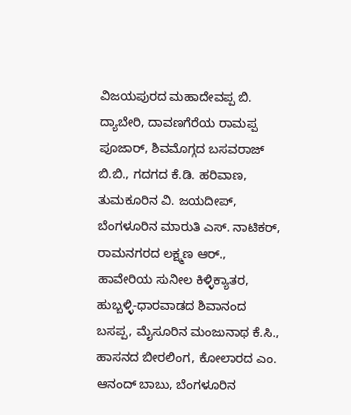ವಿಜಯಪುರದ ಮಹಾದೇವಪ್ಪ ಬಿ. ದ್ಯಾಬೇರಿ, ದಾವಣಗೆರೆಯ ರಾಮಪ್ಪ ಪೂಜಾರ್, ಶಿವಮೊಗ್ಗದ ಬಸವರಾಜ್ ಬಿ.ಬಿ., ಗದಗದ ಕೆ.ಡಿ. ಹರಿವಾಣ, ತುಮಕೂರಿನ ವಿ. ಜಯದೀಪ್, ಬೆಂಗಳೂರಿನ ಮಾರುತಿ ಎಸ್. ನಾಟಿಕರ್, ರಾಮನಗರದ ಲಕ್ಷ್ಮಣ ಆರ್., ಹಾವೇರಿಯ ಸುನೀಲ ಕಿಳ್ಳಿಕ್ಯಾತರ, ಹುಬ್ಬಳ್ಳಿ-ಧಾರವಾಡದ ಶಿವಾನಂದ ಬಸಪ್ಪ, ಮೈಸೂರಿನ ಮಂಜುನಾಥ ಕೆ.ಸಿ., ಹಾಸನದ ಬೀರಲಿಂಗ, ಕೋಲಾರದ ಎಂ. ಆನಂದ್ ಬಾಬು, ಬೆಂಗಳೂರಿನ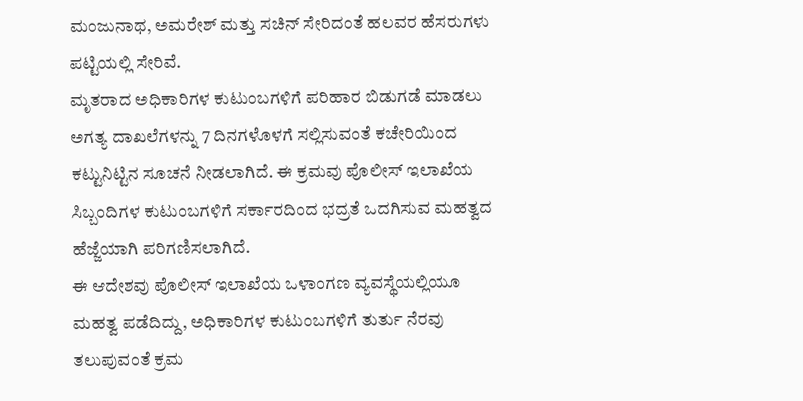ಮಂಜುನಾಥ, ಅಮರೇಶ್ ಮತ್ತು ಸಚಿನ್ ಸೇರಿದಂತೆ ಹಲವರ ಹೆಸರುಗಳು ಪಟ್ಟಿಯಲ್ಲಿ ಸೇರಿವೆ.
ಮೃತರಾದ ಅಧಿಕಾರಿಗಳ ಕುಟುಂಬಗಳಿಗೆ ಪರಿಹಾರ ಬಿಡುಗಡೆ ಮಾಡಲು ಅಗತ್ಯ ದಾಖಲೆಗಳನ್ನು 7 ದಿನಗಳೊಳಗೆ ಸಲ್ಲಿಸುವಂತೆ ಕಚೇರಿಯಿಂದ ಕಟ್ಟುನಿಟ್ಟಿನ ಸೂಚನೆ ನೀಡಲಾಗಿದೆ. ಈ ಕ್ರಮವು ಪೊಲೀಸ್ ಇಲಾಖೆಯ ಸಿಬ್ಬಂದಿಗಳ ಕುಟುಂಬಗಳಿಗೆ ಸರ್ಕಾರದಿಂದ ಭದ್ರತೆ ಒದಗಿಸುವ ಮಹತ್ವದ ಹೆಜ್ಜೆಯಾಗಿ ಪರಿಗಣಿಸಲಾಗಿದೆ.
ಈ ಆದೇಶವು ಪೊಲೀಸ್ ಇಲಾಖೆಯ ಒಳಾಂಗಣ ವ್ಯವಸ್ಥೆಯಲ್ಲಿಯೂ ಮಹತ್ವ ಪಡೆದಿದ್ದು, ಅಧಿಕಾರಿಗಳ ಕುಟುಂಬಗಳಿಗೆ ತುರ್ತು ನೆರವು ತಲುಪುವಂತೆ ಕ್ರಮ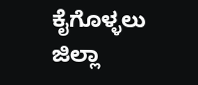ಕೈಗೊಳ್ಳಲು ಜಿಲ್ಲಾ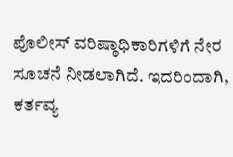ಪೊಲೀಸ್ ವರಿಷ್ಠಾಧಿಕಾರಿಗಳಿಗೆ ನೇರ ಸೂಚನೆ ನೀಡಲಾಗಿದೆ. ಇದರಿಂದಾಗಿ, ಕರ್ತವ್ಯ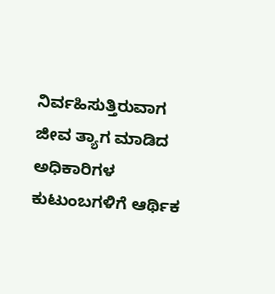ನಿರ್ವಹಿಸುತ್ತಿರುವಾಗ ಜೀವ ತ್ಯಾಗ ಮಾಡಿದ ಅಧಿಕಾರಿಗಳ ಕುಟುಂಬಗಳಿಗೆ ಆರ್ಥಿಕ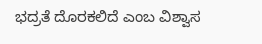ಭದ್ರತೆ ದೊರಕಲಿದೆ ಎಂಬ ವಿಶ್ವಾಸ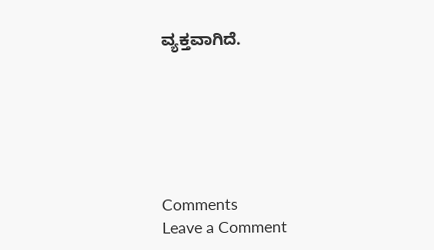ವ್ಯಕ್ತವಾಗಿದೆ.






Comments
Leave a Comment